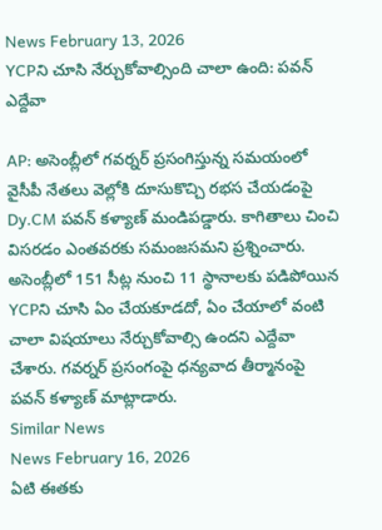News February 13, 2026
YCPని చూసి నేర్చుకోవాల్సింది చాలా ఉంది: పవన్ ఎద్దేవా

AP: అసెంబ్లీలో గవర్నర్ ప్రసంగిస్తున్న సమయంలో వైసీపీ నేతలు వెల్లోకి దూసుకొచ్చి రభస చేయడంపై Dy.CM పవన్ కళ్యాణ్ మండిపడ్డారు. కాగితాలు చించి విసరడం ఎంతవరకు సమంజసమని ప్రశ్నించారు. అసెంబ్లీలో 151 సీట్ల నుంచి 11 స్థానాలకు పడిపోయిన YCPని చూసి ఏం చేయకూడదో, ఏం చేయాలో వంటి చాలా విషయాలు నేర్చుకోవాల్సి ఉందని ఎద్దేవా చేశారు. గవర్నర్ ప్రసంగంపై ధన్యవాద తీర్మానంపై పవన్ కళ్యాణ్ మాట్లాడారు.
Similar News
News February 16, 2026
ఏటి ఈతకు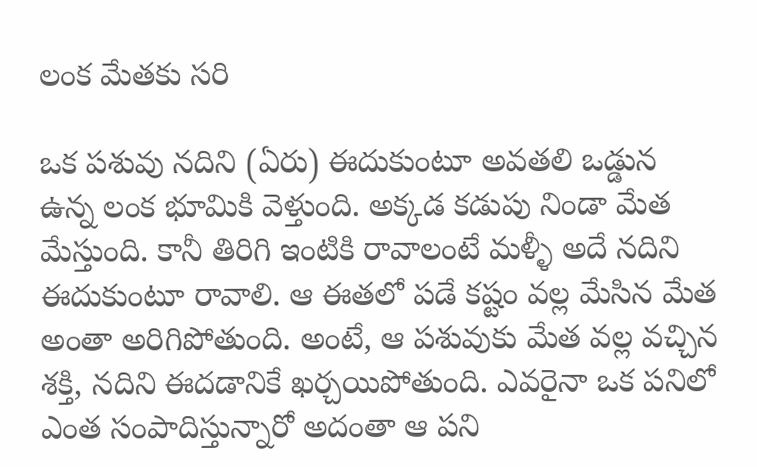లంక మేతకు సరి

ఒక పశువు నదిని (ఏరు) ఈదుకుంటూ అవతలి ఒడ్డున ఉన్న లంక భూమికి వెళ్తుంది. అక్కడ కడుపు నిండా మేత మేస్తుంది. కానీ తిరిగి ఇంటికి రావాలంటే మళ్ళీ అదే నదిని ఈదుకుంటూ రావాలి. ఆ ఈతలో పడే కష్టం వల్ల మేసిన మేత అంతా అరిగిపోతుంది. అంటే, ఆ పశువుకు మేత వల్ల వచ్చిన శక్తి, నదిని ఈదడానికే ఖర్చయిపోతుంది. ఎవరైనా ఒక పనిలో ఎంత సంపాదిస్తున్నారో అదంతా ఆ పని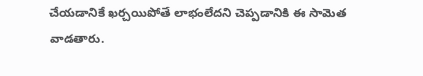చేయడానికే ఖర్చయిపోతే లాభంలేదని చెప్పడానికి ఈ సామెత వాడతారు.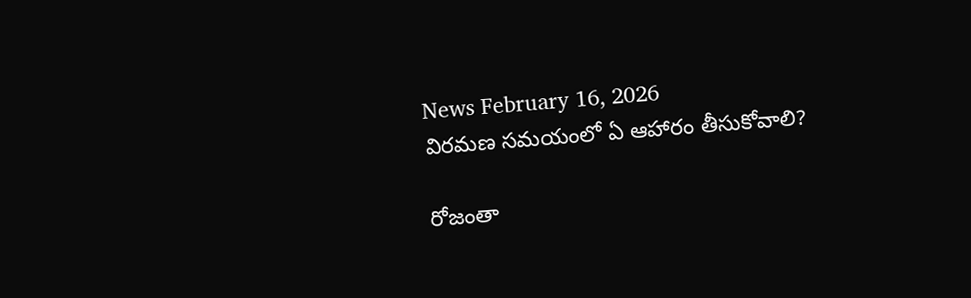News February 16, 2026
విరమణ సమయంలో ఏ ఆహారం తీసుకోవాలి?

రోజంతా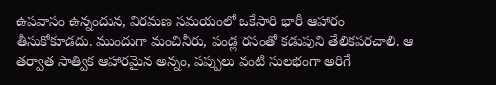ఉపవాసం ఉన్నందున, విరమణ సమయంలో ఒకేసారి భారీ ఆహారం తీసుకోకూడదు. ముందుగా మంచినీరు, పండ్ల రసంతో కడుపుని తేలికపరచాలి. ఆ తర్వాత సాత్విక ఆహారమైన అన్నం, పప్పులు వంటి సులభంగా అరిగే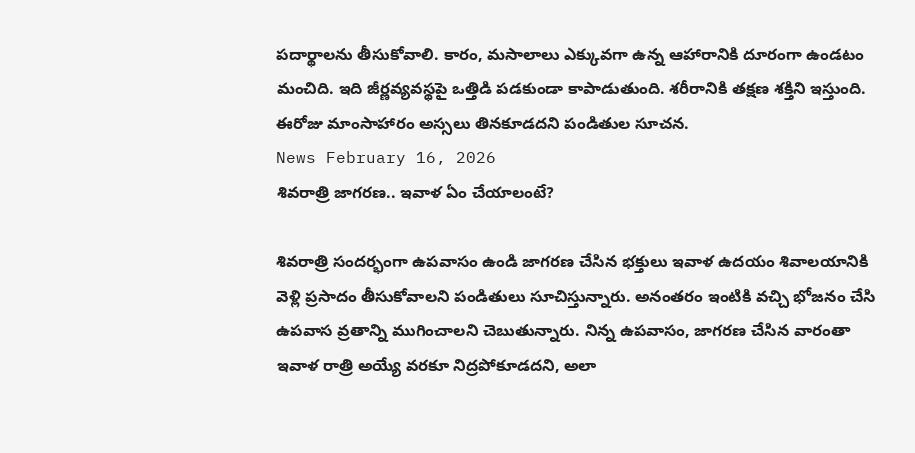పదార్థాలను తీసుకోవాలి. కారం, మసాలాలు ఎక్కువగా ఉన్న ఆహారానికి దూరంగా ఉండటం మంచిది. ఇది జీర్ణవ్యవస్థపై ఒత్తిడి పడకుండా కాపాడుతుంది. శరీరానికి తక్షణ శక్తిని ఇస్తుంది. ఈరోజు మాంసాహారం అస్సలు తినకూడదని పండితుల సూచన.
News February 16, 2026
శివరాత్రి జాగరణ.. ఇవాళ ఏం చేయాలంటే?

శివరాత్రి సందర్భంగా ఉపవాసం ఉండి జాగరణ చేసిన భక్తులు ఇవాళ ఉదయం శివాలయానికి వెళ్లి ప్రసాదం తీసుకోవాలని పండితులు సూచిస్తున్నారు. అనంతరం ఇంటికి వచ్చి భోజనం చేసి ఉపవాస వ్రతాన్ని ముగించాలని చెబుతున్నారు. నిన్న ఉపవాసం, జాగరణ చేసిన వారంతా ఇవాళ రాత్రి అయ్యే వరకూ నిద్రపోకూడదని, అలా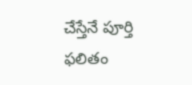చేస్తేనే పూర్తి ఫలితం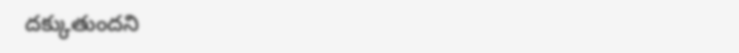దక్కుతుందని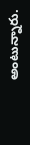అంటున్నారు.